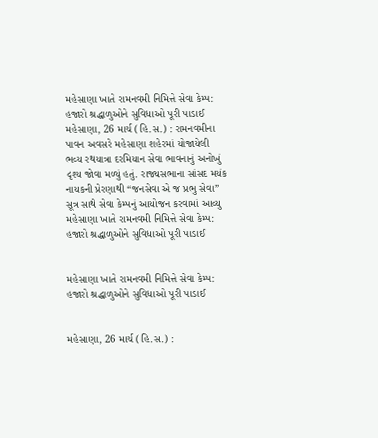મહેસાણા ખાતે રામનવમી નિમિત્તે સેવા કેમ્પ: હજારો શ્રદ્ધાળુઓને સુવિધાઓ પૂરી પાડાઈ
મહેસાણા, 26 માર્ચ (હિ.સ.) : રામનવમીના પાવન અવસરે મહેસાણા શહેરમાં યોજાયેલી ભવ્ય રથયાત્રા દરમિયાન સેવા ભાવનાનું અનોખું દૃશ્ય જોવા મળ્યું હતું. રાજ્યસભાના સાંસદ મયંક નાયકની પ્રેરણાથી “જનસેવા એ જ પ્રભુ સેવા” સૂત્ર સાથે સેવા કેમ્પનું આયોજન કરવામાં આવ્યુ
મહેસાણા ખાતે રામનવમી નિમિત્તે સેવા કેમ્પ: હજારો શ્રદ્ધાળુઓને સુવિધાઓ પૂરી પાડાઈ


મહેસાણા ખાતે રામનવમી નિમિત્તે સેવા કેમ્પ: હજારો શ્રદ્ધાળુઓને સુવિધાઓ પૂરી પાડાઈ


મહેસાણા, 26 માર્ચ (હિ.સ.) :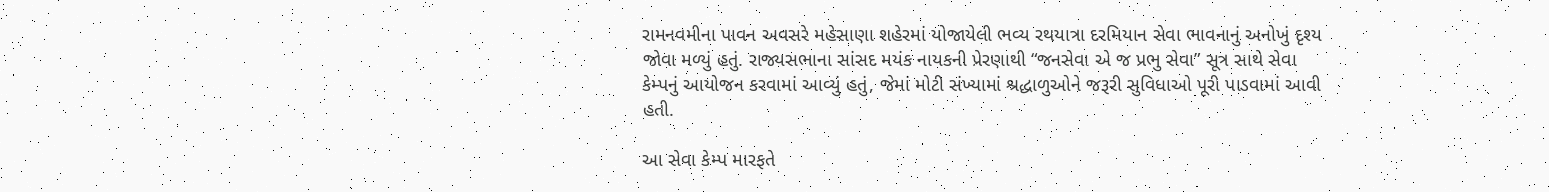રામનવમીના પાવન અવસરે મહેસાણા શહેરમાં યોજાયેલી ભવ્ય રથયાત્રા દરમિયાન સેવા ભાવનાનું અનોખું દૃશ્ય જોવા મળ્યું હતું. રાજ્યસભાના સાંસદ મયંક નાયકની પ્રેરણાથી “જનસેવા એ જ પ્રભુ સેવા” સૂત્ર સાથે સેવા કેમ્પનું આયોજન કરવામાં આવ્યું હતું, જેમાં મોટી સંખ્યામાં શ્રદ્ધાળુઓને જરૂરી સુવિધાઓ પૂરી પાડવામાં આવી હતી.

આ સેવા કેમ્પ મારફતે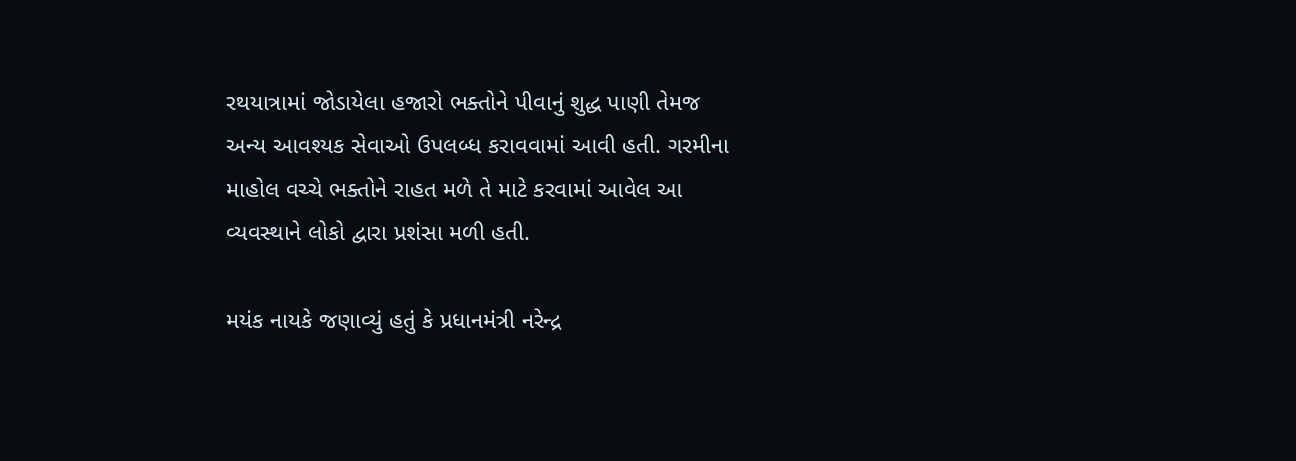રથયાત્રામાં જોડાયેલા હજારો ભક્તોને પીવાનું શુદ્ધ પાણી તેમજ અન્ય આવશ્યક સેવાઓ ઉપલબ્ધ કરાવવામાં આવી હતી. ગરમીના માહોલ વચ્ચે ભક્તોને રાહત મળે તે માટે કરવામાં આવેલ આ વ્યવસ્થાને લોકો દ્વારા પ્રશંસા મળી હતી.

મયંક નાયકે જણાવ્યું હતું કે પ્રધાનમંત્રી નરેન્દ્ર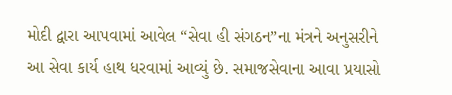મોદી દ્વારા આપવામાં આવેલ “સેવા હી સંગઠન”ના મંત્રને અનુસરીને આ સેવા કાર્ય હાથ ધરવામાં આવ્યું છે. સમાજસેવાના આવા પ્રયાસો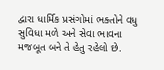દ્વારા ધાર્મિક પ્રસંગોમાં ભક્તોને વધુ સુવિધા મળે અને સેવા ભાવના મજબૂત બને તે હેતુ રહેલો છે.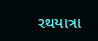રથયાત્રા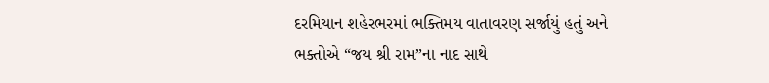દરમિયાન શહેરભરમાં ભક્તિમય વાતાવરણ સર્જાયું હતું અને ભક્તોએ “જય શ્રી રામ”ના નાદ સાથે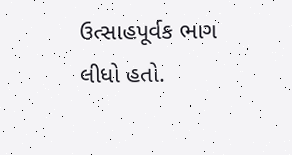ઉત્સાહપૂર્વક ભાગ લીધો હતો.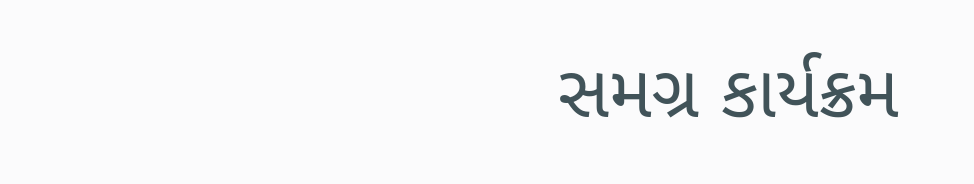સમગ્ર કાર્યક્રમ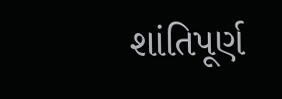શાંતિપૂર્ણ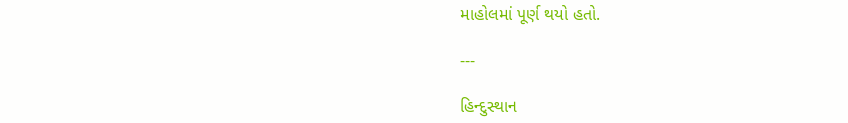માહોલમાં પૂર્ણ થયો હતો.

---

હિન્દુસ્થાન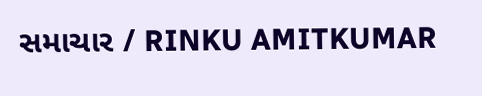સમાચાર / RINKU AMITKUMAR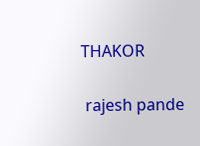THAKOR


 rajesh pande